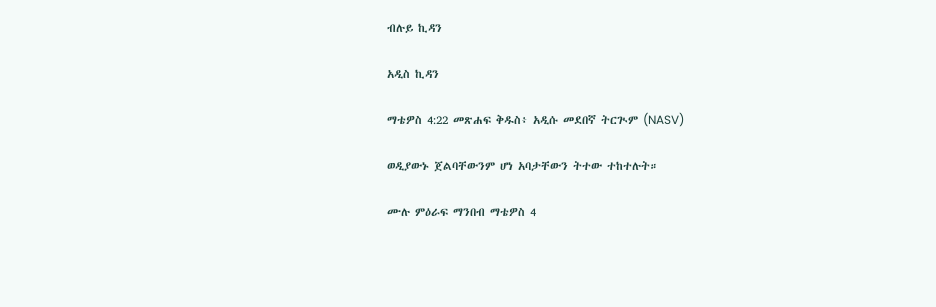ብሉይ ኪዳን

አዲስ ኪዳን

ማቴዎስ 4:22 መጽሐፍ ቅዱስ፥ አዲሱ መደበኛ ትርጒም (NASV)

ወዲያውኑ ጀልባቸውንም ሆነ አባታቸውን ትተው ተከተሉት።

ሙሉ ምዕራፍ ማንበብ ማቴዎስ 4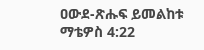ዐውደ-ጽሑፍ ይመልከቱ ማቴዎስ 4:22